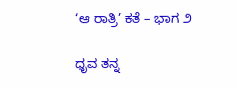‘ಆ ರಾತ್ರಿ’ ಕತೆ – ಭಾಗ ೨

ಧೃವ ತನ್ನ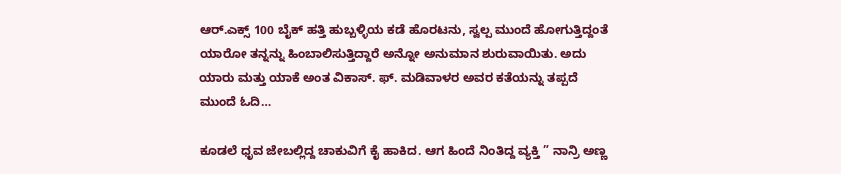ಆರ್.ಎಕ್ಸ್ 100 ಬೈಕ್ ಹತ್ತಿ ಹುಬ್ಬಳ್ಳಿಯ ಕಡೆ ಹೊರಟನು, ಸ್ವಲ್ಪ ಮುಂದೆ ಹೋಗುತ್ತಿದ್ದಂತೆ ಯಾರೋ ತನ್ನನ್ನು ಹಿಂಬಾಲಿಸುತ್ತಿದ್ದಾರೆ ಅನ್ನೋ ಅನುಮಾನ ಶುರುವಾಯಿತು. ಅದು ಯಾರು ಮತ್ತು ಯಾಕೆ ಅಂತ ವಿಕಾಸ್. ಫ್. ಮಡಿವಾಳರ ಅವರ ಕತೆಯನ್ನು ತಪ್ಪದೆ ಮುಂದೆ ಓದಿ…

ಕೂಡಲೆ ಧೃವ ಜೇಬಲ್ಲಿದ್ದ ಚಾಕುವಿಗೆ ಕೈ ಹಾಕಿದ. ಆಗ ಹಿಂದೆ ನಿಂತಿದ್ದ ವ್ಯಕ್ತಿ ” ನಾನ್ರಿ ಅಣ್ಣ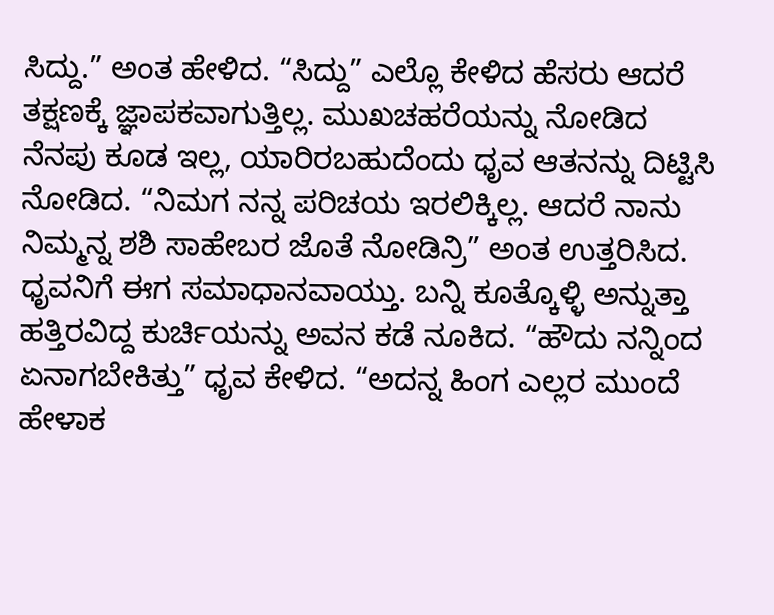ಸಿದ್ದು.” ಅಂತ ಹೇಳಿದ. “ಸಿದ್ದು” ಎಲ್ಲೊ ಕೇಳಿದ ಹೆಸರು ಆದರೆ ತಕ್ಷಣಕ್ಕೆ ಜ್ಞಾಪಕವಾಗುತ್ತಿಲ್ಲ. ಮುಖಚಹರೆಯನ್ನು ನೋಡಿದ ನೆನಪು ಕೂಡ ಇಲ್ಲ, ಯಾರಿರಬಹುದೆಂದು ಧೃವ ಆತನನ್ನು ದಿಟ್ಟಿಸಿ ನೋಡಿದ. “ನಿಮಗ ನನ್ನ ಪರಿಚಯ ಇರಲಿಕ್ಕಿಲ್ಲ. ಆದರೆ ನಾನು ನಿಮ್ಮನ್ನ ಶಶಿ ಸಾಹೇಬರ ಜೊತೆ ನೋಡಿನ್ರಿ” ಅಂತ ಉತ್ತರಿಸಿದ. ಧೃವನಿಗೆ ಈಗ ಸಮಾಧಾನವಾಯ್ತು. ಬನ್ನಿ ಕೂತ್ಕೊಳ್ಳಿ ಅನ್ನುತ್ತಾ ಹತ್ತಿರವಿದ್ದ ಕುರ್ಚಿಯನ್ನು ಅವನ ಕಡೆ ನೂಕಿದ. “ಹೌದು ನನ್ನಿಂದ ಏನಾಗಬೇಕಿತ್ತು” ಧೃವ ಕೇಳಿದ. “ಅದನ್ನ ಹಿಂಗ ಎಲ್ಲರ ಮುಂದೆ ಹೇಳಾಕ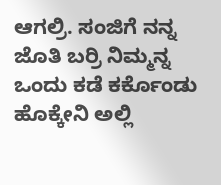ಆಗಲ್ರಿ. ಸಂಜಿಗೆ ನನ್ನ ಜೊತಿ ಬರ್ರಿ ನಿಮ್ಮನ್ನ ಒಂದು ಕಡೆ ಕರ್ಕೊಂಡು ಹೊಕ್ಕೇನಿ ಅಲ್ಲಿ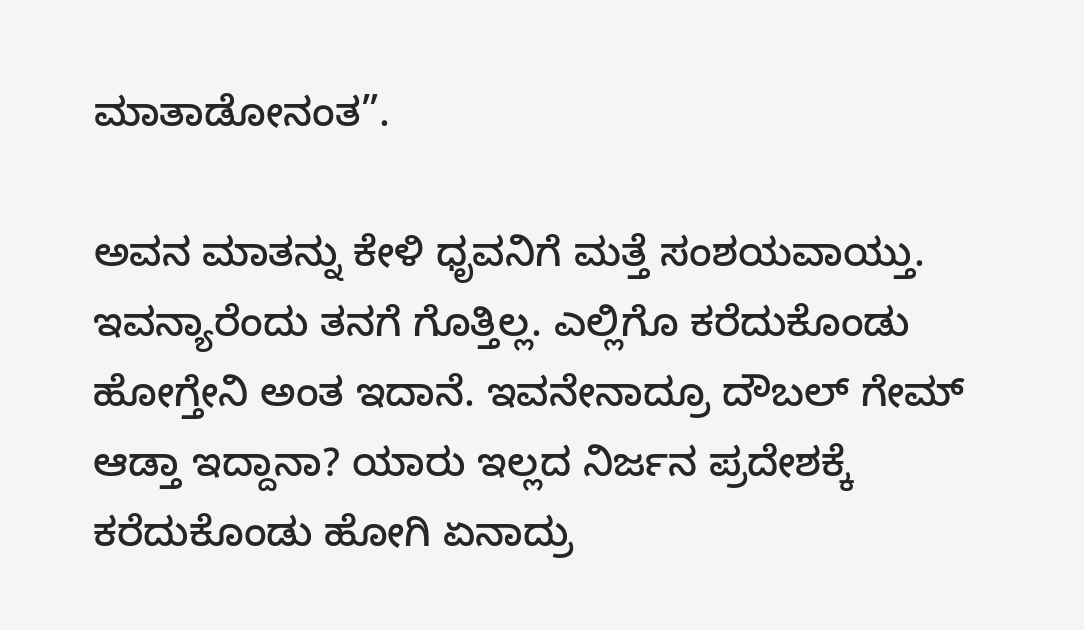ಮಾತಾಡೋನಂತ”.

ಅವನ ಮಾತನ್ನು ಕೇಳಿ ಧೃವನಿಗೆ ಮತ್ತೆ ಸಂಶಯವಾಯ್ತು. ಇವನ್ಯಾರೆಂದು ತನಗೆ ಗೊತ್ತಿಲ್ಲ. ಎಲ್ಲಿಗೊ ಕರೆದುಕೊಂಡು ಹೋಗ್ತೇನಿ ಅಂತ ಇದಾನೆ. ಇವನೇನಾದ್ರೂ ದೌಬಲ್ ಗೇಮ್ ಆಡ್ತಾ ಇದ್ದಾನಾ? ಯಾರು ಇಲ್ಲದ ನಿರ್ಜನ ಪ್ರದೇಶಕ್ಕೆ ಕರೆದುಕೊಂಡು ಹೋಗಿ ಏನಾದ್ರು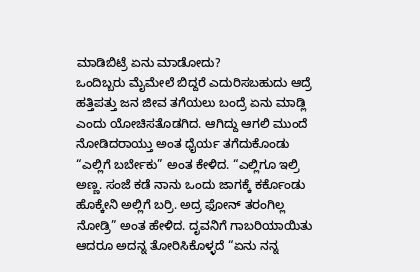ಮಾಡಿಬಿಟ್ರೆ ಏನು ಮಾಡೋದು?
ಒಂದಿಬ್ಬರು ಮೈಮೇಲೆ ಬಿದ್ದರೆ ಎದುರಿಸಬಹುದು ಆದ್ರೆ ಹತ್ತಿಪತ್ತು ಜನ ಜೀವ ತಗೆಯಲು ಬಂದ್ರೆ ಏನು ಮಾಡ್ಲಿ ಎಂದು ಯೋಚಿಸತೊಡಗಿದ. ಆಗಿದ್ದು ಆಗಲಿ ಮುಂದೆ ನೋಡಿದರಾಯ್ತು ಅಂತ ಧೈರ್ಯ ತಗೆದುಕೊಂಡು “ಎಲ್ಲಿಗೆ ಬರ್ಬೇಕು” ಅಂತ ಕೇಳಿದ. “ಎಲ್ಲಿಗೂ ಇಲ್ರಿ ಅಣ್ಣ. ಸಂಜೆ ಕಡೆ ನಾನು ಒಂದು ಜಾಗಕ್ಕೆ ಕರ್ಕೊಂಡು ಹೊಕ್ಕೇನಿ ಅಲ್ಲಿಗೆ ಬರ್ರಿ. ಅದ್ರ ಫೋನ್ ತರಂಗಿಲ್ಲ ನೋಡ್ರಿ” ಅಂತ ಹೇಳಿದ. ದೃವನಿಗೆ ಗಾಬರಿಯಾಯಿತು ಆದರೂ ಅದನ್ನ ತೋರಿಸಿಕೊಳ್ಳದೆ “ಏನು ನನ್ನ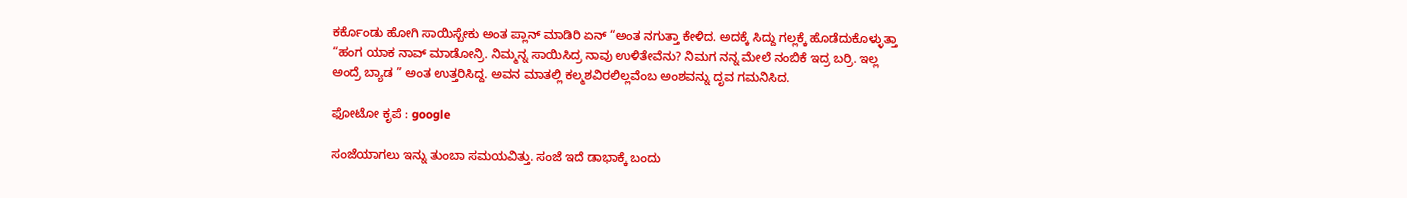ಕರ್ಕೊಂಡು ಹೋಗಿ ಸಾಯಿಸ್ಬೇಕು ಅಂತ ಪ್ಲಾನ್ ಮಾಡಿರಿ ಏನ್ “ಅಂತ ನಗುತ್ತಾ ಕೇಳಿದ. ಅದಕ್ಕೆ ಸಿದ್ದು ಗಲ್ಲಕ್ಕೆ ಹೊಡೆದುಕೊಳ್ಳುತ್ತಾ “ಹಂಗ ಯಾಕ ನಾವ್ ಮಾಡೋನ್ರಿ. ನಿಮ್ಮನ್ನ ಸಾಯಿಸಿದ್ರ ನಾವು ಉಳಿತೇವೆನು? ನಿಮಗ ನನ್ನ ಮೇಲೆ ನಂಬಿಕೆ ಇದ್ರ ಬರ್ರಿ. ಇಲ್ಲ ಅಂದ್ರೆ ಬ್ಯಾಡ ” ಅಂತ ಉತ್ತರಿಸಿದ್ದ. ಅವನ ಮಾತಲ್ಲಿ ಕಲ್ಮಶವಿರಲಿಲ್ಲವೆಂಬ ಅಂಶವನ್ನು ದೃವ ಗಮನಿಸಿದ.

ಫೋಟೋ ಕೃಪೆ : google

ಸಂಜೆಯಾಗಲು ಇನ್ನು ತುಂಬಾ ಸಮಯವಿತ್ತು. ಸಂಜೆ ಇದೆ ಡಾಭಾಕ್ಕೆ ಬಂದು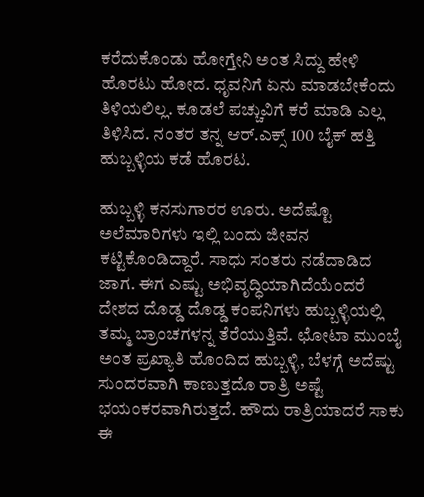ಕರೆದುಕೊಂಡು ಹೋಗ್ತೇನಿ ಅಂತ ಸಿದ್ದು ಹೇಳಿ ಹೊರಟು ಹೋದ. ಧೃವನಿಗೆ ಏನು ಮಾಡಬೇಕೆಂದು ತಿಳಿಯಲಿಲ್ಲ. ಕೂಡಲೆ ಪಚ್ಚುವಿಗೆ ಕರೆ ಮಾಡಿ ಎಲ್ಲ ತಿಳಿಸಿದ. ನಂತರ ತನ್ನ ಆರ್.ಎಕ್ಸ್ 100 ಬೈಕ್ ಹತ್ತಿ ಹುಬ್ಬಳ್ಳಿಯ ಕಡೆ ಹೊರಟ.

ಹುಬ್ಬಳ್ಳಿ ಕನಸುಗಾರರ ಊರು. ಅದೆಷ್ಟೊ ಅಲೆಮಾರಿಗಳು ಇಲ್ಲಿ ಬಂದು ಜೀವನ ಕಟ್ಟಿಕೊಂಡಿದ್ದಾರೆ. ಸಾಧು ಸಂತರು ನಡೆದಾಡಿದ ಜಾಗ. ಈಗ ಎಷ್ಟು ಅಭಿವೃದ್ಧಿಯಾಗಿದೆಯೆಂದರೆ ದೇಶದ ದೊಡ್ಡ ದೊಡ್ಡ ಕಂಪನಿಗಳು ಹುಬ್ಬಳ್ಳಿಯಲ್ಲಿ ತಮ್ಮ ಬ್ರಾಂಚಗಳನ್ನ ತೆರೆಯುತ್ತಿವೆ. ಛೋಟಾ ಮುಂಬೈ ಅಂತ ಪ್ರಖ್ಯಾತಿ ಹೊಂದಿದ ಹುಬ್ಬಳ್ಳಿ, ಬೆಳಗ್ಗೆ ಅದೆಷ್ಟು ಸುಂದರವಾಗಿ ಕಾಣುತ್ತದೊ ರಾತ್ರಿ ಅಷ್ಟೆ ಭಯಂಕರವಾಗಿರುತ್ತದೆ. ಹೌದು ರಾತ್ರಿಯಾದರೆ ಸಾಕು ಈ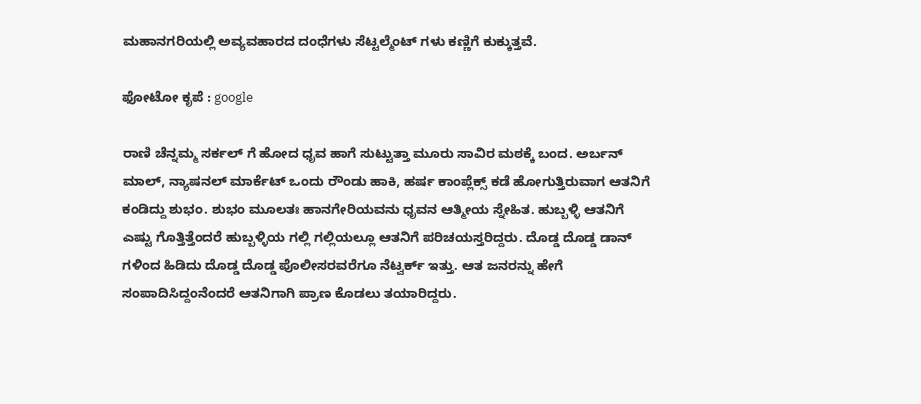ಮಹಾನಗರಿಯಲ್ಲಿ ಅವ್ಯವಹಾರದ ದಂಧೆಗಳು ಸೆಟ್ಟಲ್ಮೆಂಟ್ ಗಳು ಕಣ್ಣಿಗೆ ಕುಕ್ಕುತ್ತವೆ.

ಫೋಟೋ ಕೃಪೆ : google

ರಾಣಿ ಚೆನ್ನಮ್ಮ ಸರ್ಕಲ್ ಗೆ ಹೋದ ಧೃವ ಹಾಗೆ ಸುಟ್ಟುತ್ತಾ ಮೂರು ಸಾವಿರ ಮಠಕ್ಕೆ ಬಂದ. ಅರ್ಬನ್ ಮಾಲ್, ನ್ಯಾಷನಲ್ ಮಾರ್ಕೆಟ್ ಒಂದು ರೌಂಡು ಹಾಕಿ, ಹರ್ಷ ಕಾಂಪ್ಲೆಕ್ಸ್ ಕಡೆ ಹೋಗುತ್ತಿರುವಾಗ ಆತನಿಗೆ ಕಂಡಿದ್ದು ಶುಭಂ. ಶುಭಂ ಮೂಲತಃ ಹಾನಗೇರಿಯವನು ಧೃವನ ಆತ್ಮೀಯ ಸ್ನೇಹಿತ. ಹುಬ್ಬಳ್ಳಿ ಆತನಿಗೆ ಎಷ್ಟು ಗೊತ್ತಿತ್ತೆಂದರೆ ಹುಬ್ಬಳ್ಳಿಯ ಗಲ್ಲಿ ಗಲ್ಲಿಯಲ್ಲೂ ಆತನಿಗೆ ಪರಿಚಯಸ್ತರಿದ್ದರು. ದೊಡ್ಡ ದೊಡ್ಡ ಡಾನ್ ಗಳಿಂದ ಹಿಡಿದು ದೊಡ್ಡ ದೊಡ್ಡ ಪೊಲೀಸರವರೆಗೂ ನೆಟ್ವರ್ಕ್ ಇತ್ತು. ಆತ ಜನರನ್ನು ಹೇಗೆ ಸಂಪಾದಿಸಿದ್ದಂನೆಂದರೆ ಆತನಿಗಾಗಿ ಪ್ರಾಣ ಕೊಡಲು ತಯಾರಿದ್ದರು.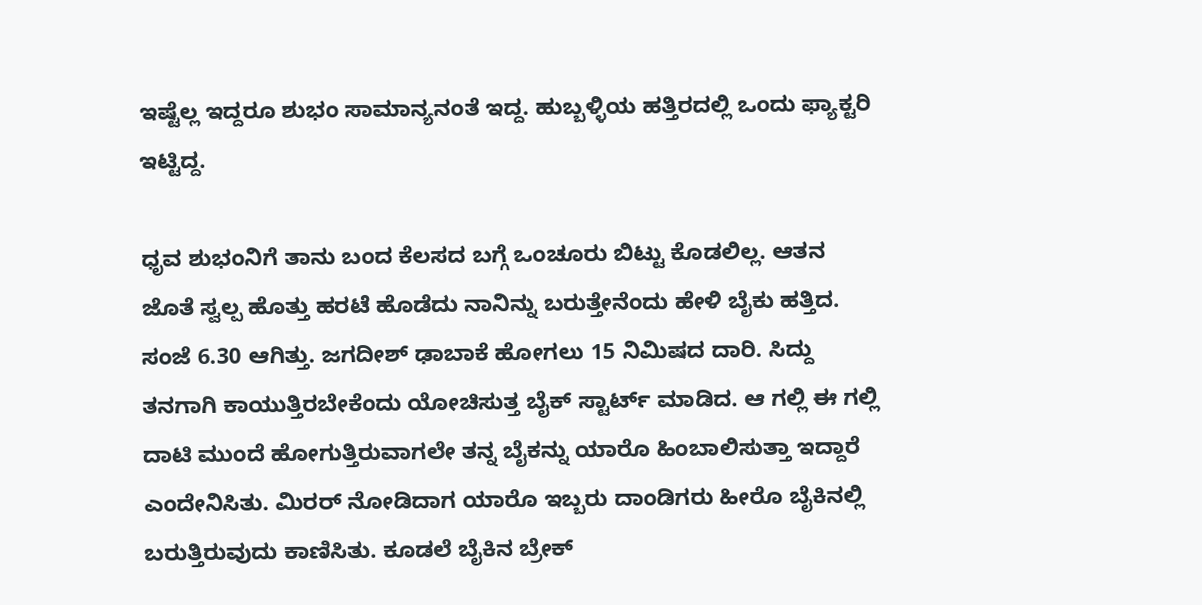ಇಷ್ಟೆಲ್ಲ ಇದ್ದರೂ ಶುಭಂ ಸಾಮಾನ್ಯನಂತೆ ಇದ್ದ. ಹುಬ್ಬಳ್ಳಿಯ ಹತ್ತಿರದಲ್ಲಿ ಒಂದು ಫ್ಯಾಕ್ಟರಿ ಇಟ್ಟಿದ್ದ.

ಧೃವ ಶುಭಂನಿಗೆ ತಾನು ಬಂದ ಕೆಲಸದ ಬಗ್ಗೆ ಒಂಚೂರು ಬಿಟ್ಟು ಕೊಡಲಿಲ್ಲ. ಆತನ ಜೊತೆ ಸ್ವಲ್ಪ ಹೊತ್ತು ಹರಟೆ ಹೊಡೆದು ನಾನಿನ್ನು ಬರುತ್ತೇನೆಂದು ಹೇಳಿ ಬೈಕು ಹತ್ತಿದ. ಸಂಜೆ 6.30 ಆಗಿತ್ತು. ಜಗದೀಶ್ ಢಾಬಾಕೆ ಹೋಗಲು 15 ನಿಮಿಷದ ದಾರಿ. ಸಿದ್ದು ತನಗಾಗಿ ಕಾಯುತ್ತಿರಬೇಕೆಂದು ಯೋಚಿಸುತ್ತ ಬೈಕ್ ಸ್ಟಾರ್ಟ್ ಮಾಡಿದ. ಆ ಗಲ್ಲಿ ಈ ಗಲ್ಲಿ ದಾಟಿ ಮುಂದೆ ಹೋಗುತ್ತಿರುವಾಗಲೇ ತನ್ನ ಬೈಕನ್ನು ಯಾರೊ ಹಿಂಬಾಲಿಸುತ್ತಾ ಇದ್ದಾರೆ ಎಂದೇನಿಸಿತು. ಮಿರರ್ ನೋಡಿದಾಗ ಯಾರೊ ಇಬ್ಬರು ದಾಂಡಿಗರು ಹೀರೊ ಬೈಕಿನಲ್ಲಿ ಬರುತ್ತಿರುವುದು ಕಾಣಿಸಿತು. ಕೂಡಲೆ ಬೈಕಿನ ಬ್ರೇಕ್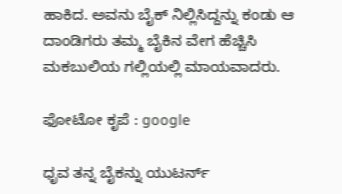ಹಾಕಿದ. ಅವನು ಬೈಕ್ ನಿಲ್ಲಿಸಿದ್ದನ್ನು ಕಂಡು ಆ ದಾಂಡಿಗರು ತಮ್ಮ ಬೈಕಿನ ವೇಗ ಹೆಚ್ಚಿಸಿ ಮಕಬುಲಿಯ ಗಲ್ಲಿಯಲ್ಲಿ ಮಾಯವಾದರು.

ಫೋಟೋ ಕೃಪೆ : google

ಧೃವ ತನ್ನ ಬೈಕನ್ನು ಯುಟರ್ನ್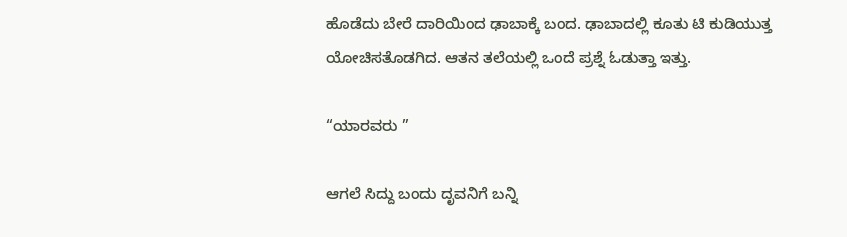ಹೊಡೆದು ಬೇರೆ ದಾರಿಯಿಂದ ಢಾಬಾಕ್ಕೆ ಬಂದ. ಢಾಬಾದಲ್ಲಿ ಕೂತು ಟಿ ಕುಡಿಯುತ್ತ ಯೋಚಿಸತೊಡಗಿದ. ಆತನ ತಲೆಯಲ್ಲಿ ಒಂದೆ ಪ್ರಶ್ನೆ ಓಡುತ್ತಾ ಇತ್ತು.

“ಯಾರವರು ”

ಆಗಲೆ ಸಿದ್ದು ಬಂದು ದೃವನಿಗೆ ಬನ್ನಿ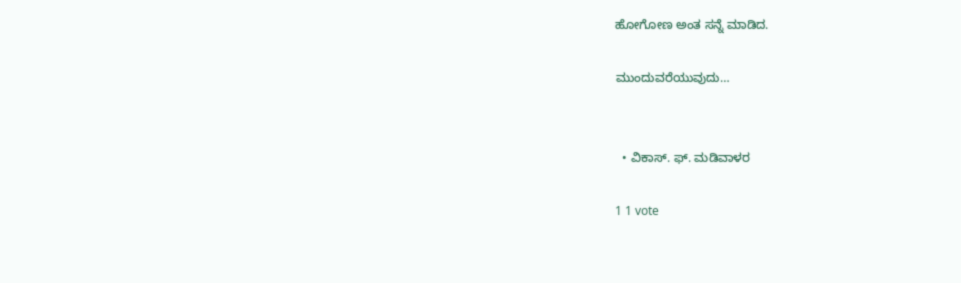ಹೋಗೋಣ ಅಂತ ಸನ್ನೆ ಮಾಡಿದ.

ಮುಂದುವರೆಯುವುದು…


  • ವಿಕಾಸ್. ಫ್. ಮಡಿವಾಳರ

1 1 vote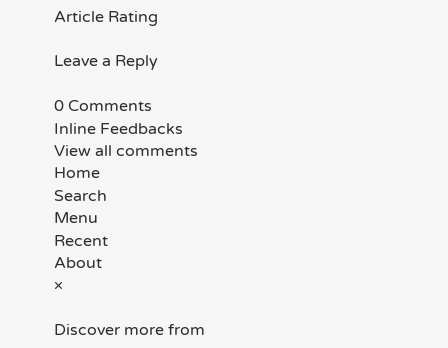Article Rating

Leave a Reply

0 Comments
Inline Feedbacks
View all comments
Home
Search
Menu
Recent
About
×

Discover more from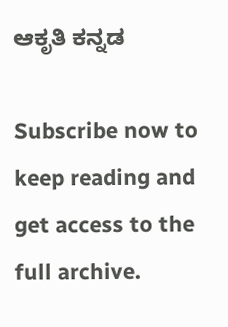ಆಕೃತಿ ಕನ್ನಡ

Subscribe now to keep reading and get access to the full archive.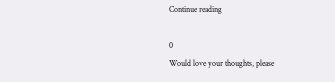Continue reading

0
Would love your thoughts, please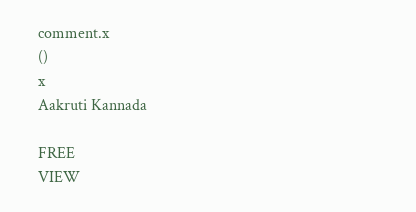comment.x
()
x
Aakruti Kannada

FREE
VIEW